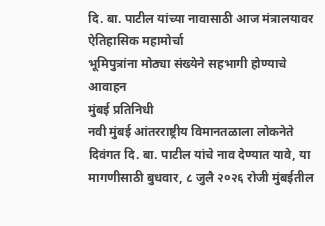दि. बा. पाटील यांच्या नावासाठी आज मंत्रालयावर ऐतिहासिक महामोर्चा
भूमिपुत्रांना मोठ्या संख्येने सहभागी होण्याचे आवाहन
मुंबई प्रतिनिधी
नवी मुंबई आंतरराष्ट्रीय विमानतळाला लोकनेते दिवंगत दि. बा. पाटील यांचे नाव देण्यात यावे, या मागणीसाठी बुधवार, ८ जुलै २०२६ रोजी मुंबईतील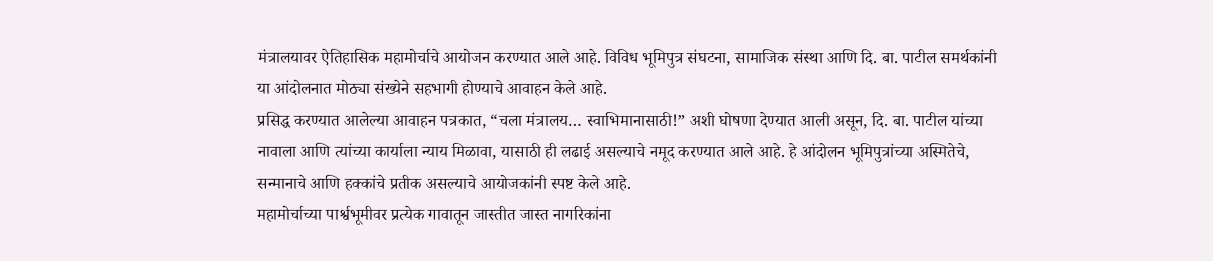मंत्रालयावर ऐतिहासिक महामोर्चाचे आयोजन करण्यात आले आहे. विविध भूमिपुत्र संघटना, सामाजिक संस्था आणि दि. बा. पाटील समर्थकांनी या आंदोलनात मोठ्या संख्येने सहभागी होण्याचे आवाहन केले आहे.
प्रसिद्ध करण्यात आलेल्या आवाहन पत्रकात, “चला मंत्रालय… स्वाभिमानासाठी!” अशी घोषणा देण्यात आली असून, दि. बा. पाटील यांच्या नावाला आणि त्यांच्या कार्याला न्याय मिळावा, यासाठी ही लढाई असल्याचे नमूद करण्यात आले आहे. हे आंदोलन भूमिपुत्रांच्या अस्मितेचे, सन्मानाचे आणि हक्कांचे प्रतीक असल्याचे आयोजकांनी स्पष्ट केले आहे.
महामोर्चाच्या पार्श्वभूमीवर प्रत्येक गावातून जास्तीत जास्त नागरिकांना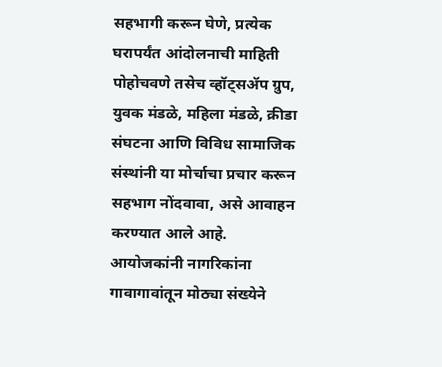सहभागी करून घेणे, प्रत्येक घरापर्यंत आंदोलनाची माहिती पोहोचवणे तसेच व्हॉट्सॲप ग्रुप, युवक मंडळे, महिला मंडळे, क्रीडा संघटना आणि विविध सामाजिक संस्थांनी या मोर्चाचा प्रचार करून सहभाग नोंदवावा, असे आवाहन करण्यात आले आहे.
आयोजकांनी नागरिकांना गावागावांतून मोठ्या संख्येने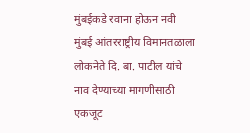मुंबईकडे रवाना होऊन नवी मुंबई आंतरराष्ट्रीय विमानतळाला लोकनेते दि. बा. पाटील यांचे नाव देण्याच्या मागणीसाठी एकजूट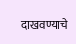दाखवण्याचे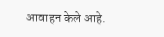आवाहन केले आहे.